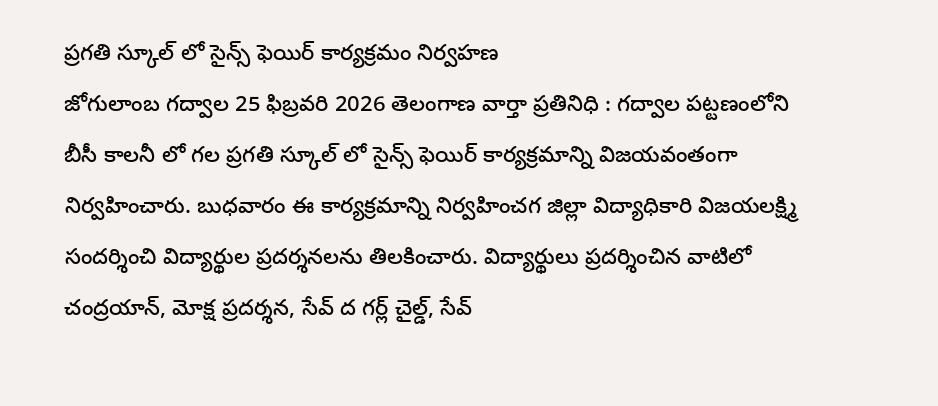ప్రగతి స్కూల్ లో సైన్స్ ఫెయిర్ కార్యక్రమం నిర్వహణ
జోగులాంబ గద్వాల 25 ఫిబ్రవరి 2026 తెలంగాణ వార్తా ప్రతినిధి : గద్వాల పట్టణంలోని బీసీ కాలనీ లో గల ప్రగతి స్కూల్ లో సైన్స్ ఫెయిర్ కార్యక్రమాన్ని విజయవంతంగా నిర్వహించారు. బుధవారం ఈ కార్యక్రమాన్ని నిర్వహించగ జిల్లా విద్యాధికారి విజయలక్ష్మి సందర్శించి విద్యార్థుల ప్రదర్శనలను తిలకించారు. విద్యార్థులు ప్రదర్శించిన వాటిలో చంద్రయాన్, మోక్ష ప్రదర్శన, సేవ్ ద గర్ల్ చైల్డ్, సేవ్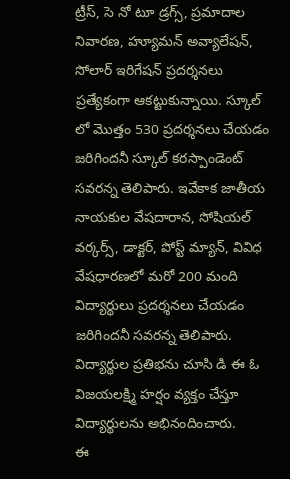ట్రీస్, సె నో టూ డ్రగ్స్, ప్రమాదాల నివారణ, హ్యూమన్ అవ్యాలేషన్, సోలార్ ఇరిగేషన్ ప్రదర్శనలు ప్రత్యేకంగా ఆకట్టుకున్నాయి. స్కూల్ లో మొత్తం 530 ప్రదర్శనలు చేయడం జరిగిందనీ స్కూల్ కరస్పాండెంట్ సవరన్న తెలిపారు. ఇవేకాక జాతీయ నాయకుల వేషదారాన, సోషియల్ వర్కర్స్, డాక్టర్, పోస్ట్ మ్యాన్, వివిధ వేషధారణలో మరో 200 మంది విద్యార్థులు ప్రదర్శనలు చేయడం జరిగిందనీ సవరన్న తెలిపారు. విద్యార్థుల ప్రతిభను చూసి డి ఈ ఓ విజయలక్ష్మి హర్షం వ్యక్తం చేస్తూ విద్యార్థులను అభినందించారు.
ఈ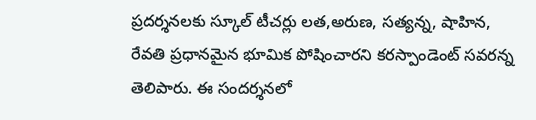ప్రదర్శనలకు స్కూల్ టీచర్లు లత,అరుణ, సత్యన్న, షాహిన, రేవతి ప్రధానమైన భూమిక పోషించారని కరస్పాండెంట్ సవరన్న తెలిపారు. ఈ సందర్శనలో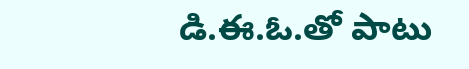డి.ఈ.ఓ.తో పాటు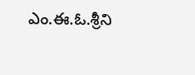ఎం.ఈ.ఓ.శ్రీని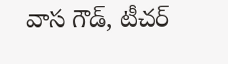వాస గౌడ్, టీచర్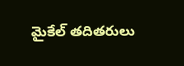మైకేల్ తదితరులు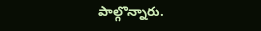పాల్గొన్నారు.